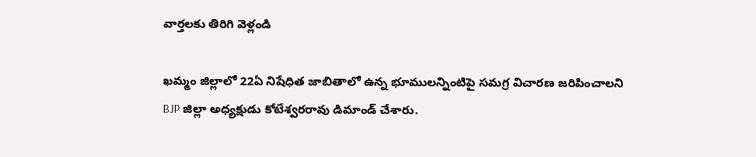వార్తలకు తిరిగి వెళ్లండి

ఖమ్మం జిల్లాలో 22ఏ నిషేధిత జాబితాలో ఉన్న భూములన్నింటిపై సమగ్ర విచారణ జరిపించాలని BJP జిల్లా అధ్యక్షుడు కోటేశ్వరరావు డిమాండ్ చేశారు.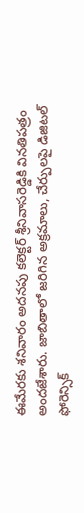ఈమేరకు శనివారం అదనపు కలెక్టర్ శ్రీనివాసరెడ్డికి వినతిపత్రం అందజేశారు. జాబితాలో జరిగిన అక్రమాలు, చేర్పులపై డిజిటల్ ఫోరెన్సిక్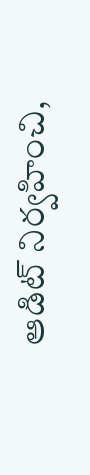ఆడిట్ నిర్వహించి,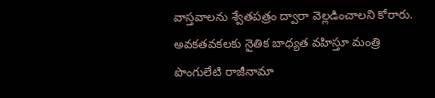వాస్తవాలను శ్వేతపత్రం ద్వారా వెల్లడించాలని కోరారు. అవకతవకలకు నైతిక బాధ్యత వహిస్తూ మంత్రి పొంగులేటి రాజీనామా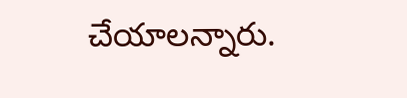చేయాలన్నారు.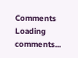Comments
Loading comments...